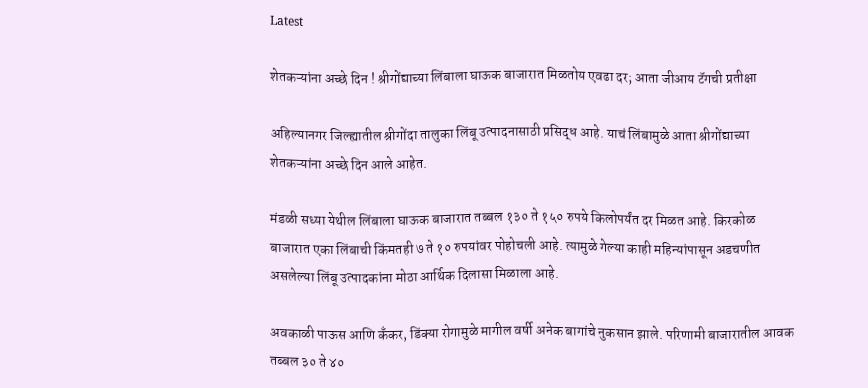Latest

शेतकऱ्यांना अच्छे दिन ! श्रीगोंद्याच्या लिंबाला घाऊक बाजारात मिळतोय एवढा दर; आता जीआय टॅगची प्रतीक्षा

अहिल्यानगर जिल्ह्यातील श्रीगोंदा तालुका लिंबू उत्पादनासाठी प्रसिद्ध आहे. याचं लिंबामुळे आता श्रीगोंद्याच्या शेतकऱ्यांना अच्छे दिन आले आहेत.

मंडळी सध्या येथील लिंबाला घाऊक बाजारात तब्बल १३० ते १५० रुपये किलोपर्यंत दर मिळत आहे. किरकोळ बाजारात एका लिंबाची किंमतही ७ ते १० रुपयांवर पोहोचली आहे. त्यामुळे गेल्या काही महिन्यांपासून अडचणीत असलेल्या लिंबू उत्पादकांना मोठा आर्थिक दिलासा मिळाला आहे.

अवकाळी पाऊस आणि कँकर, डिंक्या रोगामुळे मागील वर्षी अनेक बागांचे नुकसान झाले. परिणामी बाजारातील आवक तब्बल ३० ते ४०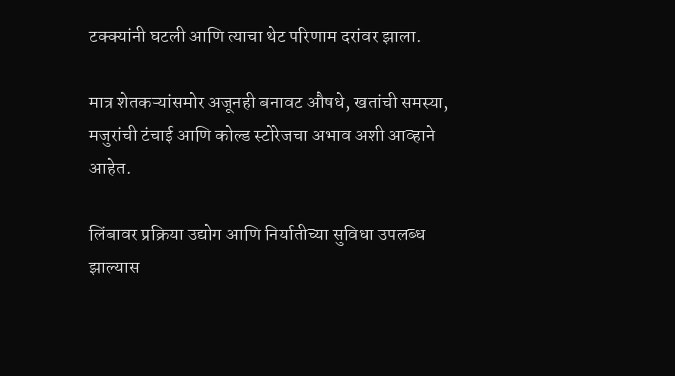टक्क्यांनी घटली आणि त्याचा थेट परिणाम दरांवर झाला.

मात्र शेतकऱ्यांसमोर अजूनही बनावट औषधे, खतांची समस्या, मजुरांची टंचाई आणि कोल्ड स्टोरेजचा अभाव अशी आव्हाने आहेत.

लिंबावर प्रक्रिया उद्योग आणि निर्यातीच्या सुविधा उपलब्ध झाल्यास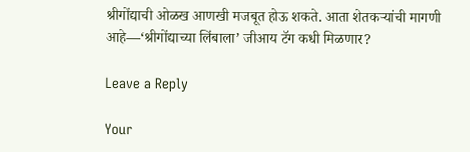श्रीगोंद्याची ओळख आणखी मजबूत होऊ शकते. आता शेतकऱ्यांची मागणी आहे—‘श्रीगोंद्याच्या लिंबाला’ जीआय टॅग कधी मिळणार?

Leave a Reply

Your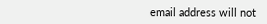email address will not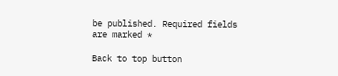be published. Required fields are marked *

Back to top button